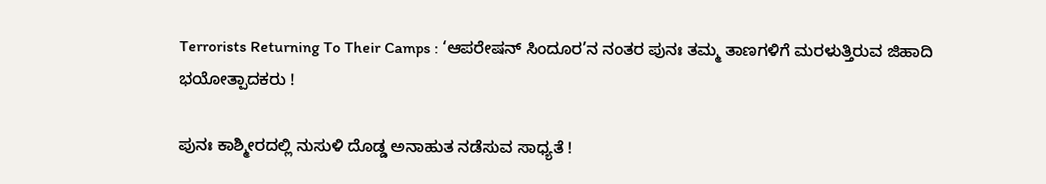Terrorists Returning To Their Camps : ‘ಆಪರೇಷನ್ ಸಿಂದೂರ’ನ ನಂತರ ಪುನಃ ತಮ್ಮ ತಾಣಗಳಿಗೆ ಮರಳುತ್ತಿರುವ ಜಿಹಾದಿ ಭಯೋತ್ಪಾದಕರು !

ಪುನಃ ಕಾಶ್ಮೀರದಲ್ಲಿ ನುಸುಳಿ ದೊಡ್ಡ ಅನಾಹುತ ನಡೆಸುವ ಸಾಧ್ಯತೆ !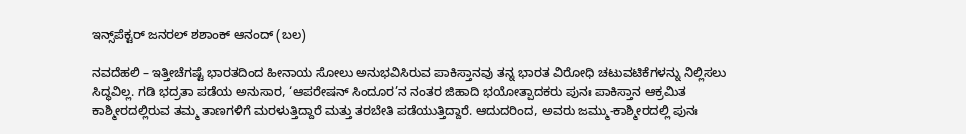ಇನ್ಸ್‌ಪೆಕ್ಟರ್ ಜನರಲ್ ಶಶಾಂಕ್ ಆನಂದ್ (ಬಲ)

ನವದೆಹಲಿ – ಇತ್ತೀಚೆಗಷ್ಟೆ ಭಾರತದಿಂದ ಹೀನಾಯ ಸೋಲು ಅನುಭವಿಸಿರುವ ಪಾಕಿಸ್ತಾನವು ತನ್ನ ಭಾರತ ವಿರೋಧಿ ಚಟುವಟಿಕೆಗಳನ್ನು ನಿಲ್ಲಿಸಲು ಸಿದ್ಧವಿಲ್ಲ. ಗಡಿ ಭದ್ರತಾ ಪಡೆಯ ಅನುಸಾರ, ‘ಆಪರೇಷನ್ ಸಿಂದೂರ’ನ ನಂತರ ಜಿಹಾದಿ ಭಯೋತ್ಪಾದಕರು ಪುನಃ ಪಾಕಿಸ್ತಾನ ಆಕ್ರಮಿತ ಕಾಶ್ಮೀರದಲ್ಲಿರುವ ತಮ್ಮ ತಾಣಗಳಿಗೆ ಮರಳುತ್ತಿದ್ದಾರೆ ಮತ್ತು ತರಬೇತಿ ಪಡೆಯುತ್ತಿದ್ದಾರೆ. ಆದುದರಿಂದ, ಅವರು ಜಮ್ಮು-ಕಾಶ್ಮೀರದಲ್ಲಿ ಪುನಃ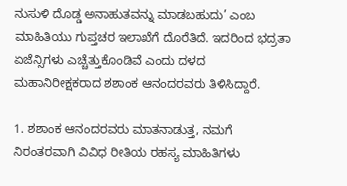ನುಸುಳಿ ದೊಡ್ಡ ಅನಾಹುತವನ್ನು ಮಾಡಬಹುದು’ ಎಂಬ ಮಾಹಿತಿಯು ಗುಪ್ತಚರ ಇಲಾಖೆಗೆ ದೊರೆತಿದೆ. ಇದರಿಂದ ಭದ್ರತಾ ಏಜೆನ್ಸಿಗಳು ಎಚ್ಚೆತ್ತುಕೊಂಡಿವೆ ಎಂದು ದಳದ ಮಹಾನಿರೀಕ್ಷಕರಾದ ಶಶಾಂಕ ಆನಂದರವರು ತಿಳಿಸಿದ್ದಾರೆ.

1. ಶಶಾಂಕ ಆನಂದರವರು ಮಾತನಾಡುತ್ತ, ನಮಗೆ ನಿರಂತರವಾಗಿ ವಿವಿಧ ರೀತಿಯ ರಹಸ್ಯ ಮಾಹಿತಿಗಳು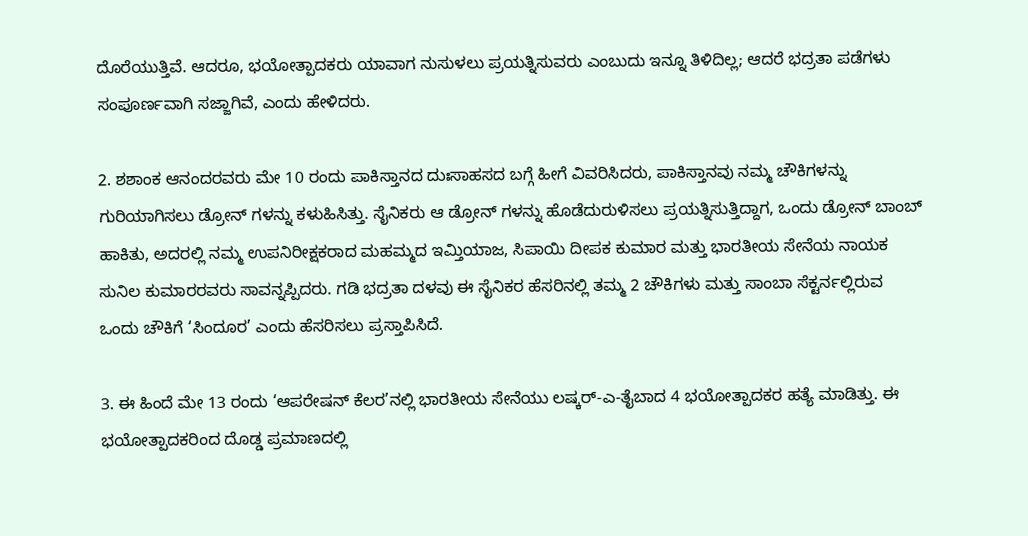ದೊರೆಯುತ್ತಿವೆ. ಆದರೂ, ಭಯೋತ್ಪಾದಕರು ಯಾವಾಗ ನುಸುಳಲು ಪ್ರಯತ್ನಿಸುವರು ಎಂಬುದು ಇನ್ನೂ ತಿಳಿದಿಲ್ಲ; ಆದರೆ ಭದ್ರತಾ ಪಡೆಗಳು ಸಂಪೂರ್ಣವಾಗಿ ಸಜ್ಜಾಗಿವೆ, ಎಂದು ಹೇಳಿದರು.

2. ಶಶಾಂಕ ಆನಂದರವರು ಮೇ 10 ರಂದು ಪಾಕಿಸ್ತಾನದ ದುಃಸಾಹಸದ ಬಗ್ಗೆ ಹೀಗೆ ವಿವರಿಸಿದರು, ಪಾಕಿಸ್ತಾನವು ನಮ್ಮ ಚೌಕಿಗಳನ್ನು ಗುರಿಯಾಗಿಸಲು ಡ್ರೋನ್ ಗಳನ್ನು ಕಳುಹಿಸಿತ್ತು. ಸೈನಿಕರು ಆ ಡ್ರೋನ್ ಗಳನ್ನು ಹೊಡೆದುರುಳಿಸಲು ಪ್ರಯತ್ನಿಸುತ್ತಿದ್ದಾಗ, ಒಂದು ಡ್ರೋನ್ ಬಾಂಬ್ ಹಾಕಿತು, ಅದರಲ್ಲಿ ನಮ್ಮ ಉಪನಿರೀಕ್ಷಕರಾದ ಮಹಮ್ಮದ ಇಮ್ತಿಯಾಜ, ಸಿಪಾಯಿ ದೀಪಕ ಕುಮಾರ ಮತ್ತು ಭಾರತೀಯ ಸೇನೆಯ ನಾಯಕ ಸುನಿಲ ಕುಮಾರರವರು ಸಾವನ್ನಪ್ಪಿದರು. ಗಡಿ ಭದ್ರತಾ ದಳವು ಈ ಸೈನಿಕರ ಹೆಸರಿನಲ್ಲಿ ತಮ್ಮ 2 ಚೌಕಿಗಳು ಮತ್ತು ಸಾಂಬಾ ಸೆಕ್ಟರ್ನಲ್ಲಿರುವ ಒಂದು ಚೌಕಿಗೆ ‘ಸಿಂದೂರ’ ಎಂದು ಹೆಸರಿಸಲು ಪ್ರಸ್ತಾಪಿಸಿದೆ.

3. ಈ ಹಿಂದೆ ಮೇ 13 ರಂದು ‘ಆಪರೇಷನ್ ಕೆಲರ’ನಲ್ಲಿ ಭಾರತೀಯ ಸೇನೆಯು ಲಷ್ಕರ್-ಎ-ತೈಬಾದ 4 ಭಯೋತ್ಪಾದಕರ ಹತ್ಯೆ ಮಾಡಿತ್ತು. ಈ ಭಯೋತ್ಪಾದಕರಿಂದ ದೊಡ್ಡ ಪ್ರಮಾಣದಲ್ಲಿ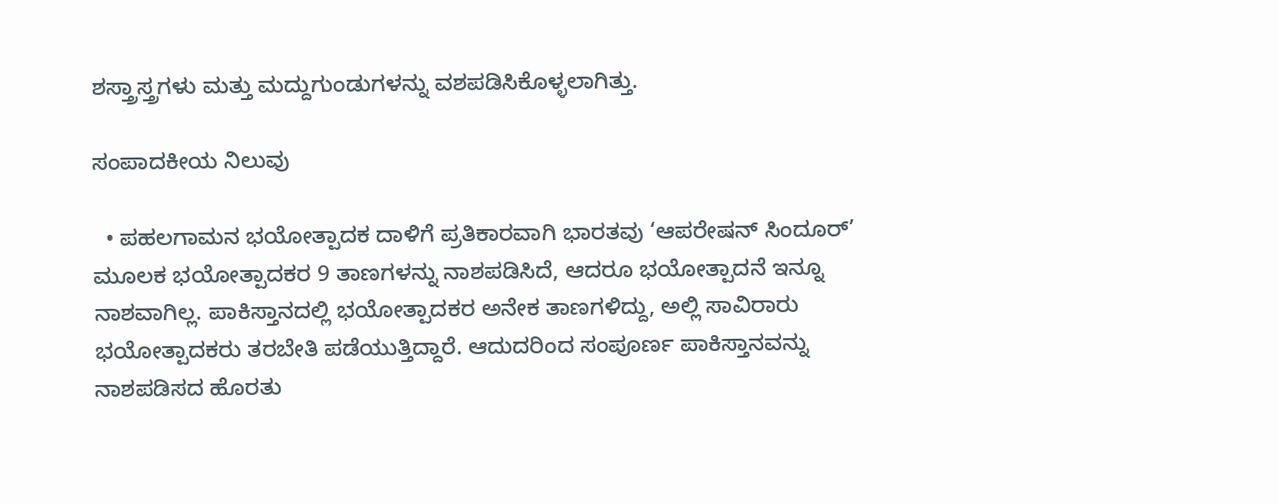ಶಸ್ತ್ರಾಸ್ತ್ರಗಳು ಮತ್ತು ಮದ್ದುಗುಂಡುಗಳನ್ನು ವಶಪಡಿಸಿಕೊಳ್ಳಲಾಗಿತ್ತು.

ಸಂಪಾದಕೀಯ ನಿಲುವು

  • ಪಹಲಗಾಮನ ಭಯೋತ್ಪಾದಕ ದಾಳಿಗೆ ಪ್ರತಿಕಾರವಾಗಿ ಭಾರತವು ‘ಆಪರೇಷನ್ ಸಿಂದೂರ್’ ಮೂಲಕ ಭಯೋತ್ಪಾದಕರ 9 ತಾಣಗಳನ್ನು ನಾಶಪಡಿಸಿದೆ, ಆದರೂ ಭಯೋತ್ಪಾದನೆ ಇನ್ನೂ ನಾಶವಾಗಿಲ್ಲ. ಪಾಕಿಸ್ತಾನದಲ್ಲಿ ಭಯೋತ್ಪಾದಕರ ಅನೇಕ ತಾಣಗಳಿದ್ದು, ಅಲ್ಲಿ ಸಾವಿರಾರು ಭಯೋತ್ಪಾದಕರು ತರಬೇತಿ ಪಡೆಯುತ್ತಿದ್ದಾರೆ. ಆದುದರಿಂದ ಸಂಪೂರ್ಣ ಪಾಕಿಸ್ತಾನವನ್ನು ನಾಶಪಡಿಸದ ಹೊರತು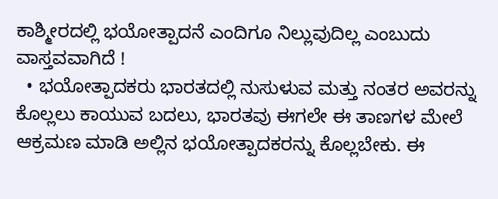ಕಾಶ್ಮೀರದಲ್ಲಿ ಭಯೋತ್ಪಾದನೆ ಎಂದಿಗೂ ನಿಲ್ಲುವುದಿಲ್ಲ ಎಂಬುದು ವಾಸ್ತವವಾಗಿದೆ !
  • ಭಯೋತ್ಪಾದಕರು ಭಾರತದಲ್ಲಿ ನುಸುಳುವ ಮತ್ತು ನಂತರ ಅವರನ್ನು ಕೊಲ್ಲಲು ಕಾಯುವ ಬದಲು, ಭಾರತವು ಈಗಲೇ ಈ ತಾಣಗಳ ಮೇಲೆ ಆಕ್ರಮಣ ಮಾಡಿ ಅಲ್ಲಿನ ಭಯೋತ್ಪಾದಕರನ್ನು ಕೊಲ್ಲಬೇಕು. ಈ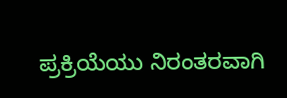ಪ್ರಕ್ರಿಯೆಯು ನಿರಂತರವಾಗಿ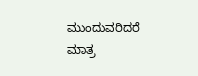ಮುಂದುವರಿದರೆ ಮಾತ್ರ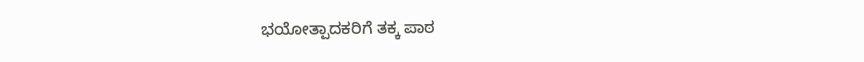ಭಯೋತ್ಪಾದಕರಿಗೆ ತಕ್ಕ ಪಾಠ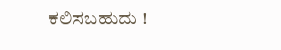ಕಲಿಸಬಹುದು !